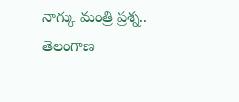నాగ్కు మంత్రి ప్రశ్న.. తెలంగాణ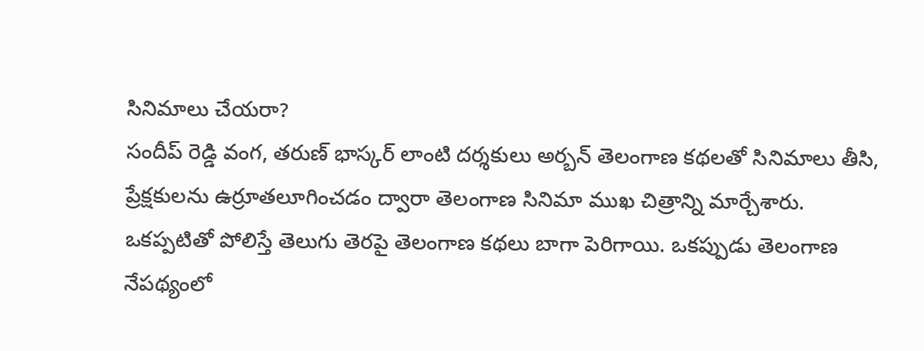సినిమాలు చేయరా?
సందీప్ రెడ్డి వంగ, తరుణ్ భాస్కర్ లాంటి దర్శకులు అర్బన్ తెలంగాణ కథలతో సినిమాలు తీసి, ప్రేక్షకులను ఉర్రూతలూగించడం ద్వారా తెలంగాణ సినిమా ముఖ చిత్రాన్ని మార్చేశారు.
ఒకప్పటితో పోలిస్తే తెలుగు తెరపై తెలంగాణ కథలు బాగా పెరిగాయి. ఒకప్పుడు తెలంగాణ నేపథ్యంలో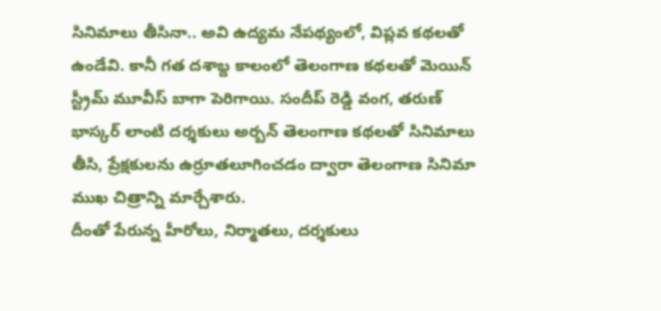సినిమాలు తీసినా.. అవి ఉద్యమ నేపథ్యంలో, విప్లవ కథలతో ఉండేవి. కానీ గత దశాబ్ద కాలంలో తెలంగాణ కథలతో మెయిన్ స్ట్రీమ్ మూవీస్ బాగా పెరిగాయి. సందీప్ రెడ్డి వంగ, తరుణ్ భాస్కర్ లాంటి దర్శకులు అర్బన్ తెలంగాణ కథలతో సినిమాలు తీసి, ప్రేక్షకులను ఉర్రూతలూగించడం ద్వారా తెలంగాణ సినిమా ముఖ చిత్రాన్ని మార్చేశారు.
దీంతో పేరున్న హీరోలు, నిర్మాతలు, దర్శకులు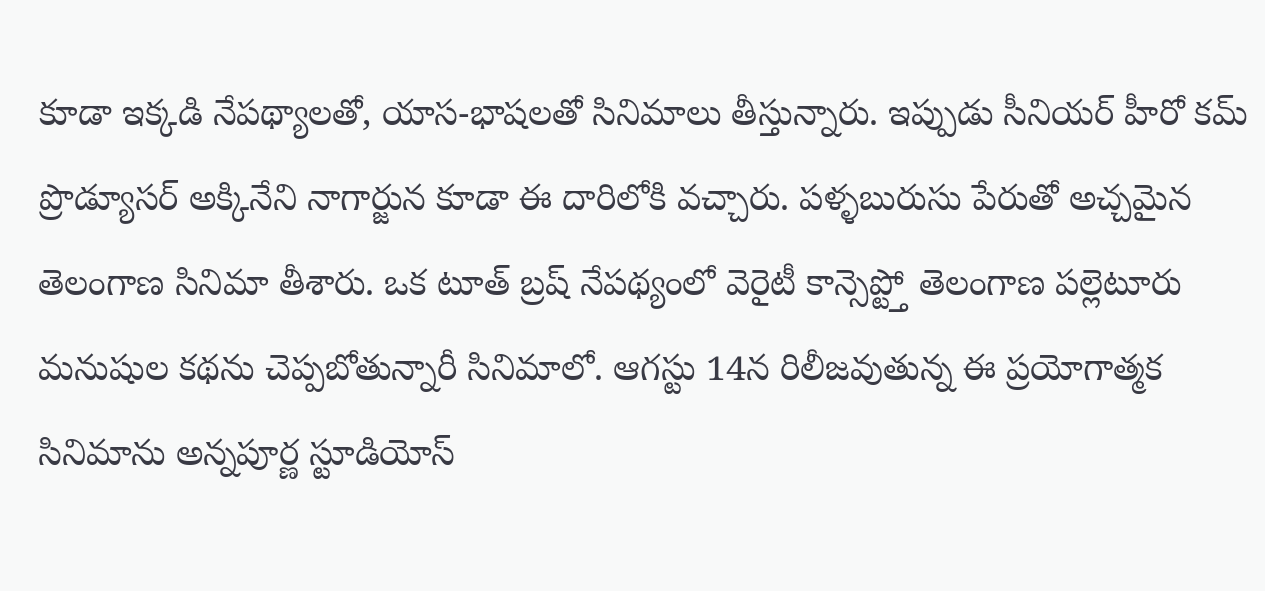కూడా ఇక్కడి నేపథ్యాలతో, యాస-భాషలతో సినిమాలు తీస్తున్నారు. ఇప్పుడు సీనియర్ హీరో కమ్ ప్రొడ్యూసర్ అక్కినేని నాగార్జున కూడా ఈ దారిలోకి వచ్చారు. పళ్ళబురుసు పేరుతో అచ్చమైన తెలంగాణ సినిమా తీశారు. ఒక టూత్ బ్రష్ నేపథ్యంలో వెరైటీ కాన్సెప్ట్తో తెలంగాణ పల్లెటూరు మనుషుల కథను చెప్పబోతున్నారీ సినిమాలో. ఆగస్టు 14న రిలీజవుతున్న ఈ ప్రయోగాత్మక సినిమాను అన్నపూర్ణ స్టూడియోస్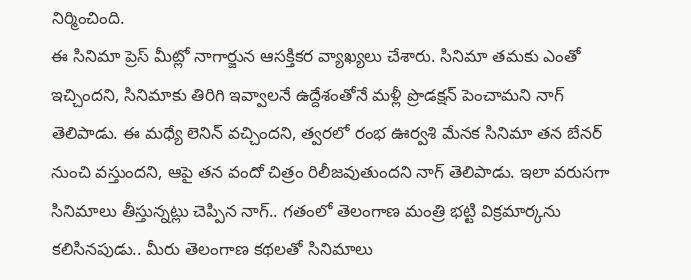నిర్మించింది.
ఈ సినిమా ప్రెస్ మీట్లో నాగార్జున ఆసక్తికర వ్యాఖ్యలు చేశారు. సినిమా తమకు ఎంతో ఇచ్చిందని, సినిమాకు తిరిగి ఇవ్వాలనే ఉద్దేశంతోనే మళ్లీ ప్రొడక్షన్ పెంచామని నాగ్ తెలిపాడు. ఈ మధ్యే లెనిన్ వచ్చిందని, త్వరలో రంభ ఊర్వశి మేనక సినిమా తన బేనర్ నుంచి వస్తుందని, ఆపై తన వందో చిత్రం రిలీజవుతుందని నాగ్ తెలిపాడు. ఇలా వరుసగా సినిమాలు తీస్తున్నట్లు చెప్పిన నాగ్.. గతంలో తెలంగాణ మంత్రి భట్టి విక్రమార్కను కలిసినపుడు.. మీరు తెలంగాణ కథలతో సినిమాలు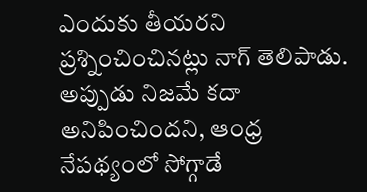ఎందుకు తీయరని ప్రశ్నించించినట్లు నాగ్ తెలిపాడు.
అప్పుడు నిజమే కదా అనిపించిందని, ఆంధ్ర నేపథ్యంలో సోగ్గాడే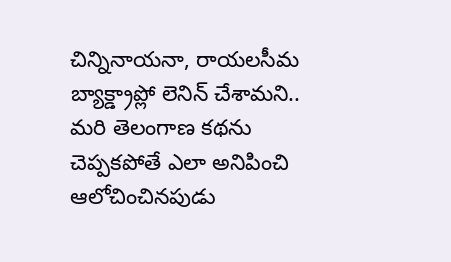చిన్నినాయనా, రాయలసీమ బ్యాక్డ్రాప్లో లెనిన్ చేశామని.. మరి తెలంగాణ కథను చెప్పకపోతే ఎలా అనిపించి ఆలోచించినపుడు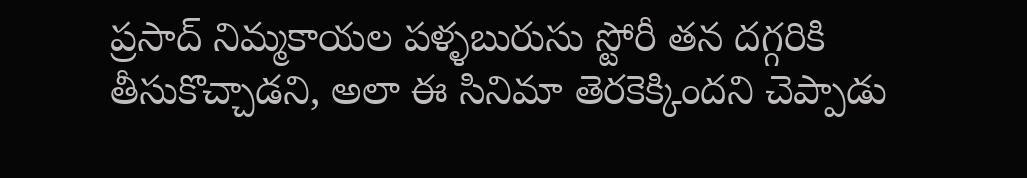ప్రసాద్ నిమ్మకాయల పళ్ళబురుసు స్టోరీ తన దగ్గరికి తీసుకొచ్చాడని, అలా ఈ సినిమా తెరకెక్కిందని చెప్పాడు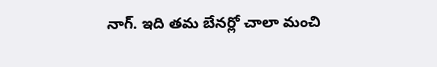నాగ్. ఇది తమ బేనర్లో చాలా మంచి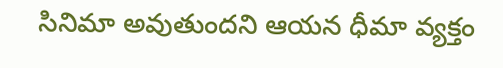సినిమా అవుతుందని ఆయన ధీమా వ్యక్తం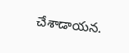చేశాడాయన.